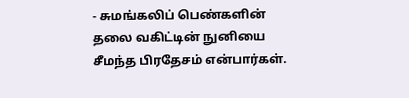- சுமங்கலிப் பெண்களின் தலை வகிட்டின் நுனியை சீமந்த பிரதேசம் என்பார்கள்.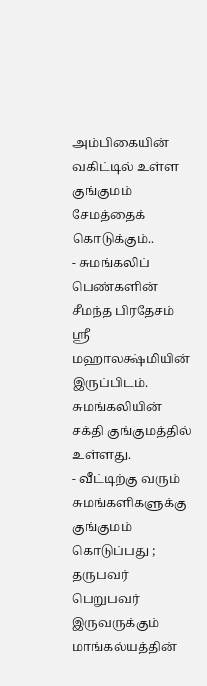அம்பிகையின் வகிட்டில் உள்ள குங்குமம் சேமத்தைக் கொடுக்கும்..
- சுமங்கலிப் பெண்களின் சீமந்த பிரதேசம் ஸ்ரீ மஹாலக்ஷ்மியின் இருப்பிடம். சுமங்கலியின் சக்தி குங்குமத்தில் உள்ளது.
- வீட்டிற்கு வரும் சுமங்களிகளுக்கு குங்குமம் கொடுப்பது ; தருபவர் பெறுபவர் இருவருக்கும் மாங்கல்யத்தின்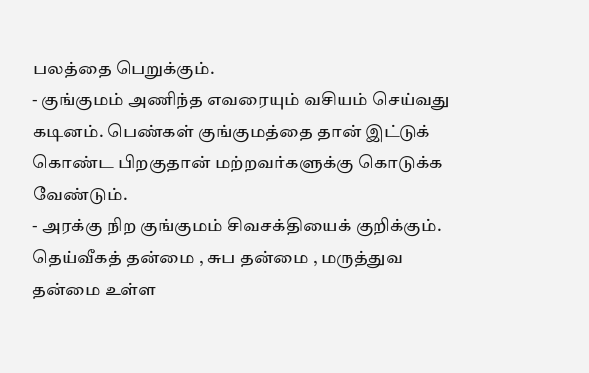பலத்தை பெறுக்கும்.
- குங்குமம் அணிந்த எவரையும் வசியம் செய்வது கடினம். பெண்கள் குங்குமத்தை தான் இட்டுக் கொண்ட பிறகுதான் மற்றவர்களுக்கு கொடுக்க வேண்டும்.
- அரக்கு நிற குங்குமம் சிவசக்தியைக் குறிக்கும். தெய்வீகத் தன்மை , சுப தன்மை , மருத்துவ தன்மை உள்ள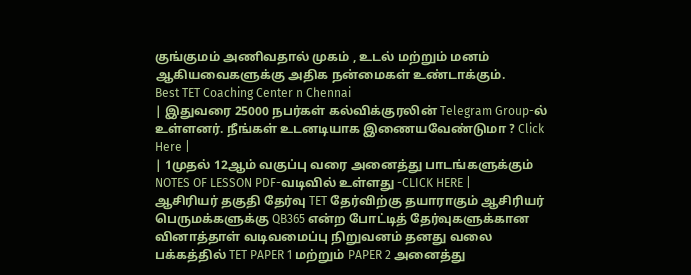குங்குமம் அணிவதால் முகம் , உடல் மற்றும் மனம் ஆகியவைகளுக்கு அதிக நன்மைகள் உண்டாக்கும்.
Best TET Coaching Center n Chennai
| இதுவரை 25000 நபர்கள் கல்விக்குரலின் Telegram Group-ல் உள்ளனர். நீங்கள் உடனடியாக இணையவேண்டுமா ? Click Here |
| 1முதல் 12ஆம் வகுப்பு வரை அனைத்து பாடங்களுக்கும் NOTES OF LESSON PDF-வடிவில் உள்ளது -CLICK HERE |
ஆசிரியர் தகுதி தேர்வு TET தேர்விற்கு தயாராகும் ஆசிரியர் பெருமக்களுக்கு QB365 என்ற போட்டித் தேர்வுகளுக்கான வினாத்தாள் வடிவமைப்பு நிறுவனம் தனது வலை பக்கத்தில் TET PAPER 1 மற்றும் PAPER 2 அனைத்து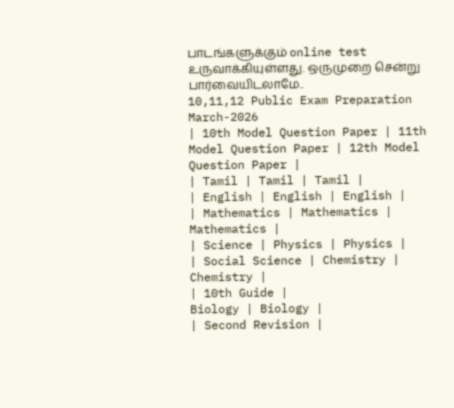பாடங்களுக்கும் online test உருவாக்கியுள்ளது. ஒருமுறை சென்று பார்வையிடலாமே..
10,11,12 Public Exam Preparation March-2026
| 10th Model Question Paper | 11th Model Question Paper | 12th Model Question Paper |
| Tamil | Tamil | Tamil |
| English | English | English |
| Mathematics | Mathematics | Mathematics |
| Science | Physics | Physics |
| Social Science | Chemistry | Chemistry |
| 10th Guide |
Biology | Biology |
| Second Revision |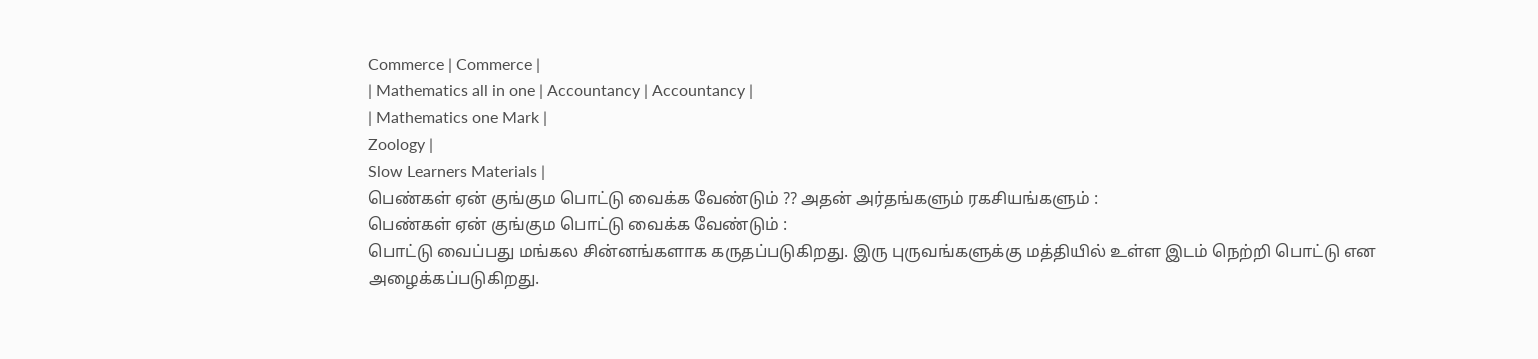Commerce | Commerce |
| Mathematics all in one | Accountancy | Accountancy |
| Mathematics one Mark |
Zoology |
Slow Learners Materials |
பெண்கள் ஏன் குங்கும பொட்டு வைக்க வேண்டும் ?? அதன் அர்தங்களும் ரகசியங்களும் :
பெண்கள் ஏன் குங்கும பொட்டு வைக்க வேண்டும் :
பொட்டு வைப்பது மங்கல சின்னங்களாக கருதப்படுகிறது. இரு புருவங்களுக்கு மத்தியில் உள்ள இடம் நெற்றி பொட்டு என அழைக்கப்படுகிறது.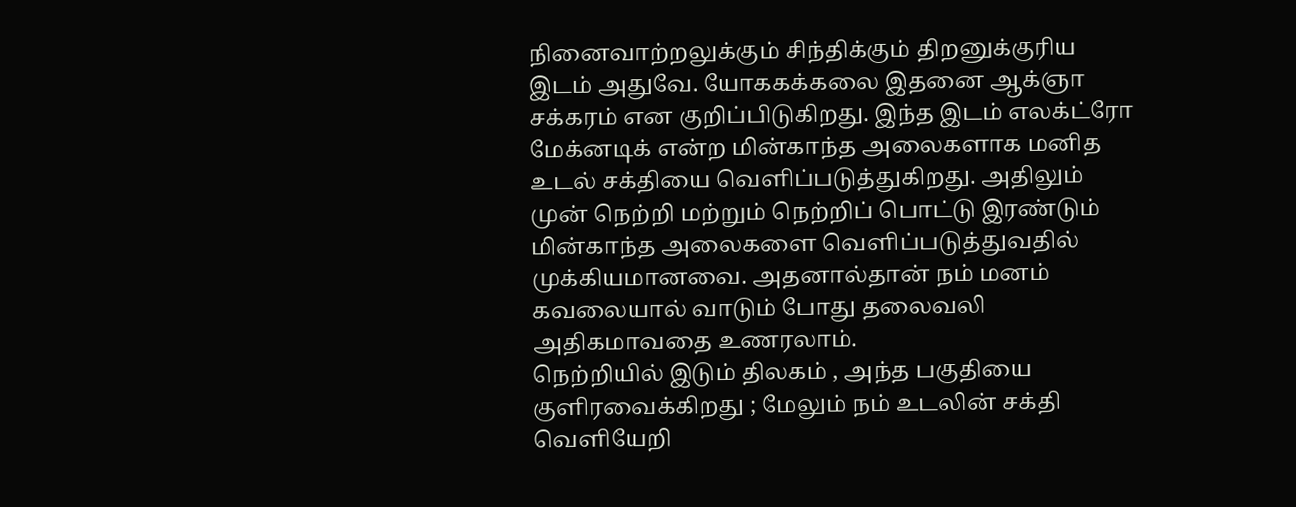நினைவாற்றலுக்கும் சிந்திக்கும் திறனுக்குரிய இடம் அதுவே. யோககக்கலை இதனை ஆக்ஞா சக்கரம் என குறிப்பிடுகிறது. இந்த இடம் எலக்ட்ரோ மேக்னடிக் என்ற மின்காந்த அலைகளாக மனித உடல் சக்தியை வெளிப்படுத்துகிறது. அதிலும் முன் நெற்றி மற்றும் நெற்றிப் பொட்டு இரண்டும் மின்காந்த அலைகளை வெளிப்படுத்துவதில் முக்கியமானவை. அதனால்தான் நம் மனம் கவலையால் வாடும் போது தலைவலி அதிகமாவதை உணரலாம்.
நெற்றியில் இடும் திலகம் , அந்த பகுதியை குளிரவைக்கிறது ; மேலும் நம் உடலின் சக்தி வெளியேறி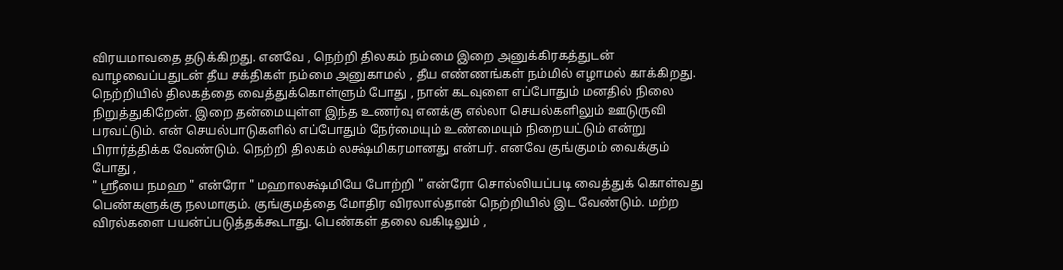விரயமாவதை தடுக்கிறது. எனவே , நெற்றி திலகம் நம்மை இறை அனுக்கிரகத்துடன் வாழவைப்பதுடன் தீய சக்திகள் நம்மை அனுகாமல் , தீய எண்ணங்கள் நம்மில் எழாமல் காக்கிறது. நெற்றியில் திலகத்தை வைத்துக்கொள்ளும் போது , நான் கடவுளை எப்போதும் மனதில் நிலை நிறுத்துகிறேன். இறை தன்மையுள்ள இந்த உணர்வு எனக்கு எல்லா செயல்களிலும் ஊடுருவி பரவட்டும். என் செயல்பாடுகளில் எப்போதும் நேர்மையும் உண்மையும் நிறையட்டும் என்று பிரார்த்திக்க வேண்டும். நெற்றி திலகம் லக்ஷ்மிகரமானது என்பர். எனவே குங்குமம் வைக்கும் போது ,
" ஸ்ரீயை நமஹ " என்ரோ " மஹாலக்ஷ்மியே போற்றி " என்ரோ சொல்லியப்படி வைத்துக் கொள்வது பெண்களுக்கு நலமாகும். குங்குமத்தை மோதிர விரலால்தான் நெற்றியில் இட வேண்டும். மற்ற விரல்களை பயன்ப்படுத்தக்கூடாது. பெண்கள் தலை வகிடிலும் ,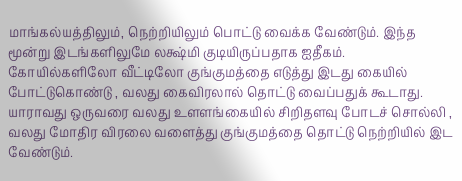மாங்கல்யத்திலும், நெற்றியிலும் பொட்டு வைக்க வேண்டும். இந்த மூன்று இடங்களிலுமே லக்ஷ்மி குடியிருப்பதாக ஐதீகம். கோயில்களிலோ வீட்டிலோ குங்குமத்தை எடுத்து இடது கையில் போட்டுகொண்டு , வலது கைவிரலால் தொட்டு வைப்பதுக் கூடாது. யாராவது ஒருவரை வலது உளளங்கையில் சிறிதளவு போடச் சொல்லி , வலது மோதிர விரலை வளைத்து குங்குமத்தை தொட்டு நெற்றியில் இட வேண்டும்.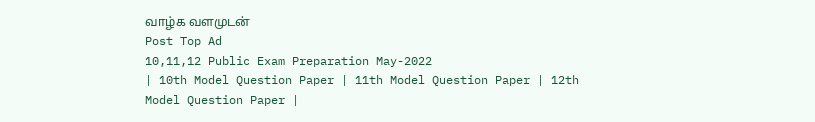வாழ்க வளமுடன்
Post Top Ad
10,11,12 Public Exam Preparation May-2022
| 10th Model Question Paper | 11th Model Question Paper | 12th Model Question Paper |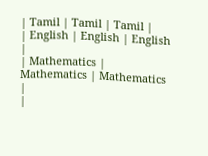| Tamil | Tamil | Tamil |
| English | English | English |
| Mathematics | Mathematics | Mathematics |
|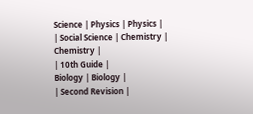Science | Physics | Physics |
| Social Science | Chemistry | Chemistry |
| 10th Guide |
Biology | Biology |
| Second Revision |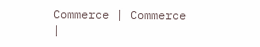Commerce | Commerce |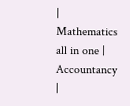| Mathematics all in one | Accountancy |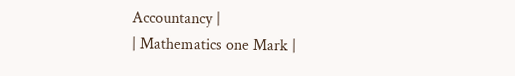Accountancy |
| Mathematics one Mark |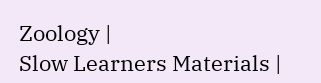Zoology |
Slow Learners Materials |